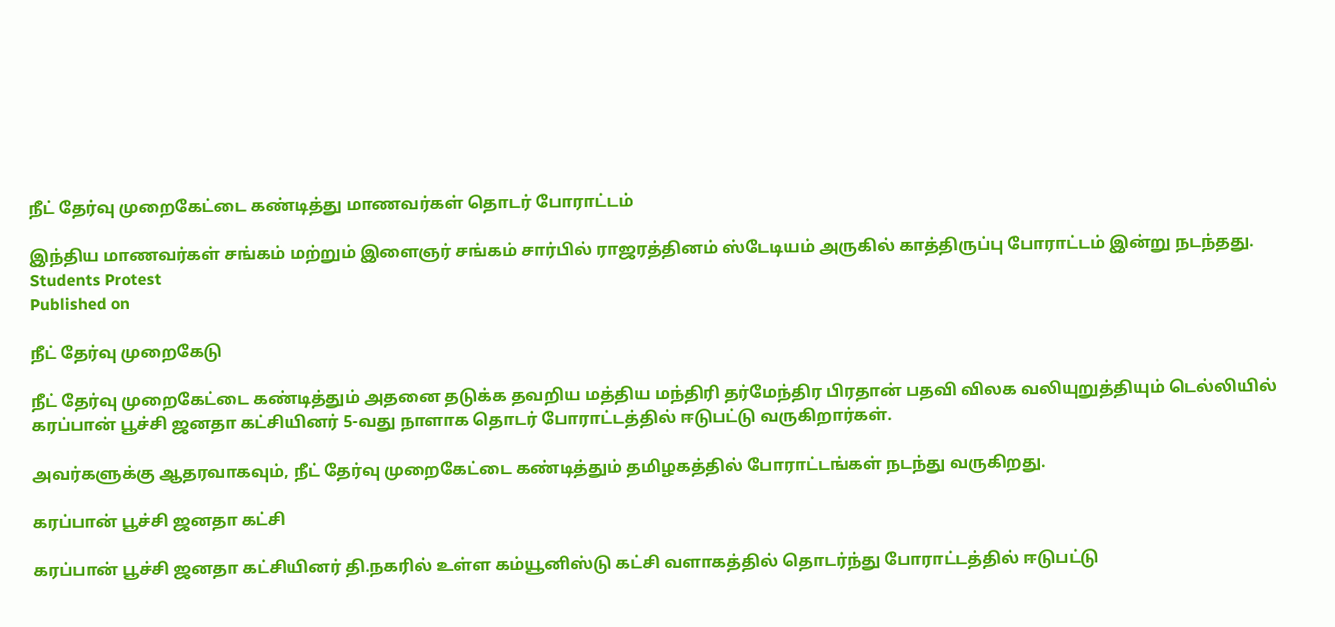நீட் தேர்வு முறைகேட்டை கண்டித்து மாணவர்கள் தொடர் போராட்டம்

இந்திய மாணவர்கள் சங்கம் மற்றும் இளைஞர் சங்கம் சார்பில் ராஜரத்தினம் ஸ்டேடியம் அருகில் காத்திருப்பு போராட்டம் இன்று நடந்தது.
Students Protest
Published on

நீட் தேர்வு முறைகேடு

நீட் தேர்வு முறைகேட்டை கண்டித்தும் அதனை தடுக்க தவறிய மத்திய மந்திரி தர்மேந்திர பிரதான் பதவி விலக வலியுறுத்தியும் டெல்லியில் கரப்பான் பூச்சி ஜனதா கட்சியினர் 5-வது நாளாக தொடர் போராட்டத்தில் ஈடுபட்டு வருகிறார்கள்.

அவர்களுக்கு ஆதரவாகவும், நீட் தேர்வு முறைகேட்டை கண்டித்தும் தமிழகத்தில் போராட்டங்கள் நடந்து வருகிறது.

கரப்பான் பூச்சி ஜனதா கட்சி

கரப்பான் பூச்சி ஜனதா கட்சியினர் தி.நகரில் உள்ள கம்யூனிஸ்டு கட்சி வளாகத்தில் தொடர்ந்து போராட்டத்தில் ஈடுபட்டு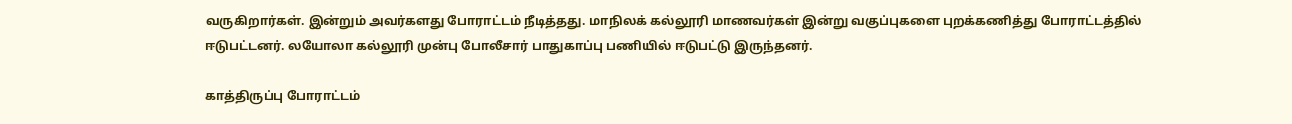வருகிறார்கள். இன்றும் அவர்களது போராட்டம் நீடித்தது. மாநிலக் கல்லூரி மாணவர்கள் இன்று வகுப்புகளை புறக்கணித்து போராட்டத்தில் ஈடுபட்டனர். லயோலா கல்லூரி முன்பு போலீசார் பாதுகாப்பு பணியில் ஈடுபட்டு இருந்தனர்.

காத்திருப்பு போராட்டம்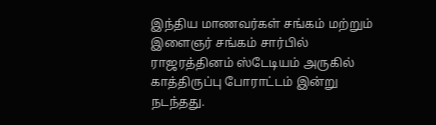இந்திய மாணவர்கள் சங்கம் மற்றும் இளைஞர் சங்கம் சார்பில் ராஜரத்தினம் ஸ்டேடியம் அருகில் காத்திருப்பு போராட்டம் இன்று நடந்தது.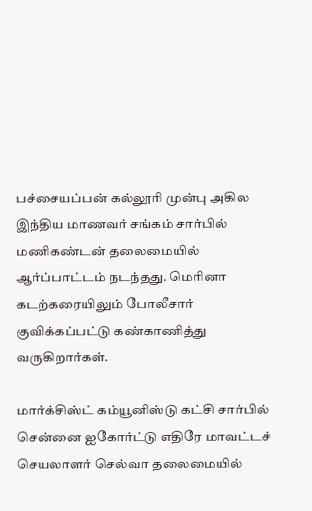பச்சையப்பன் கல்லூரி முன்பு அகில இந்திய மாணவர் சங்கம் சார்பில் மணிகண்டன் தலைமையில் ஆர்ப்பாட்டம் நடந்தது. மெரினா கடற்கரையிலும் போலீசார் குவிக்கப்பட்டு கண்காணித்து வருகிறார்கள்.

மார்க்சிஸ்ட் கம்யூனிஸ்டு கட்சி சார்பில் சென்னை ஐகோர்ட்டு எதிரே மாவட்டச் செயலாளர் செல்வா தலைமையில்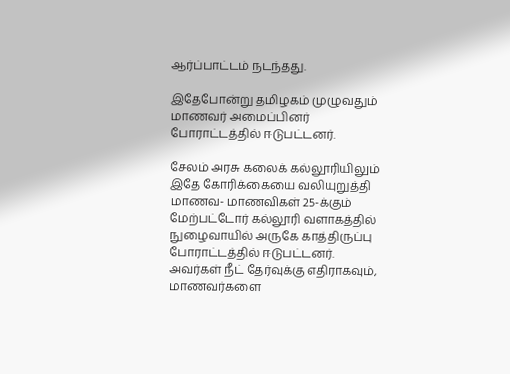ஆர்ப்பாட்டம் நடந்தது.

இதேபோன்று தமிழகம் முழுவதும் மாணவர் அமைப்பினர் போராட்டத்தில் ஈடுபட்டனர்.

சேலம் அரசு கலைக் கல்லூரியிலும் இதே கோரிக்கையை வலியுறுத்தி மாணவ- மாணவிகள் 25-க்கும் மேற்பட்டோர் கல்லூரி வளாகத்தில் நுழைவாயில் அருகே காத்திருப்பு போராட்டத்தில் ஈடுபட்டனர். அவர்கள் நீட் தேர்வுக்கு எதிராகவும், மாணவர்களை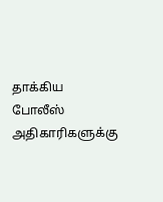தாக்கிய போலீஸ் அதிகாரிகளுக்கு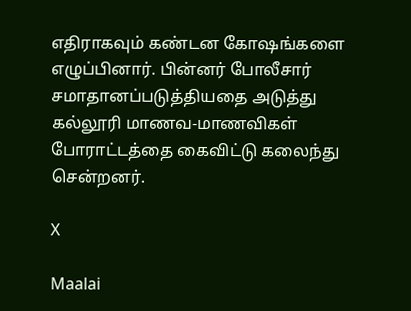எதிராகவும் கண்டன கோஷங்களை எழுப்பினார். பின்னர் போலீசார் சமாதானப்படுத்தியதை அடுத்து கல்லூரி மாணவ-மாணவிகள் போராட்டத்தை கைவிட்டு கலைந்து சென்றனர்.

X

Maalai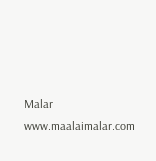Malar
www.maalaimalar.com